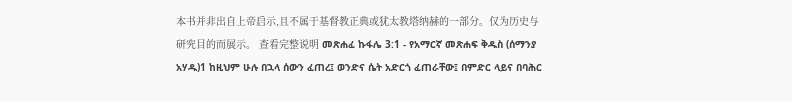本书并非出自上帝启示,且不属于基督教正典或犹太教塔纳赫的一部分。仅为历史与研究目的而展示。 查看完整说明 መጽሐፈ ኩፋሌ 3:1 - የአማርኛ መጽሐፍ ቅዱስ (ሰማንያ አሃዱ)1 ከዚህም ሁሉ በኋላ ሰውን ፈጠረ፤ ወንድና ሴት አድርጎ ፈጠራቸው፤ በምድር ላይና በባሕር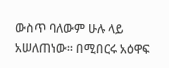ውስጥ ባለውም ሁሉ ላይ አሠለጠነው። በሚበርሩ አዕዋፍ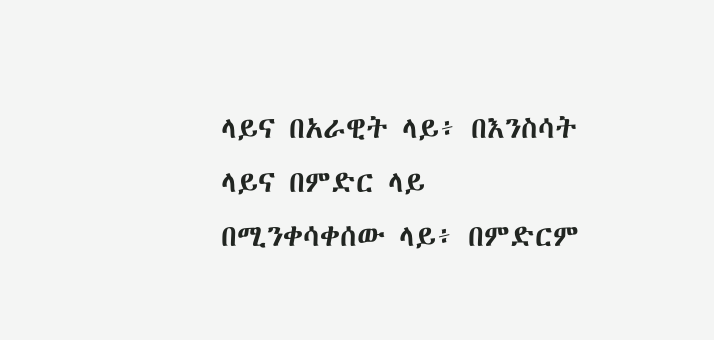ላይና በአራዊት ላይ፥ በእንስሳት ላይና በምድር ላይ በሚንቀሳቀሰው ላይ፥ በምድርም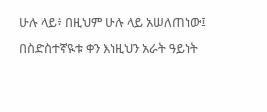ሁሉ ላይ፥ በዚህም ሁሉ ላይ አሠለጠነው፤ በስድስተኛዪቱ ቀን እነዚህን አራት ዓይነት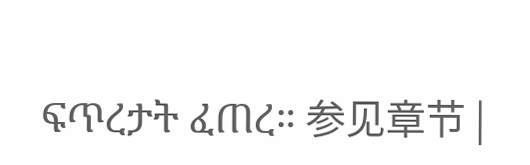ፍጥረታት ፈጠረ። 参见章节 |